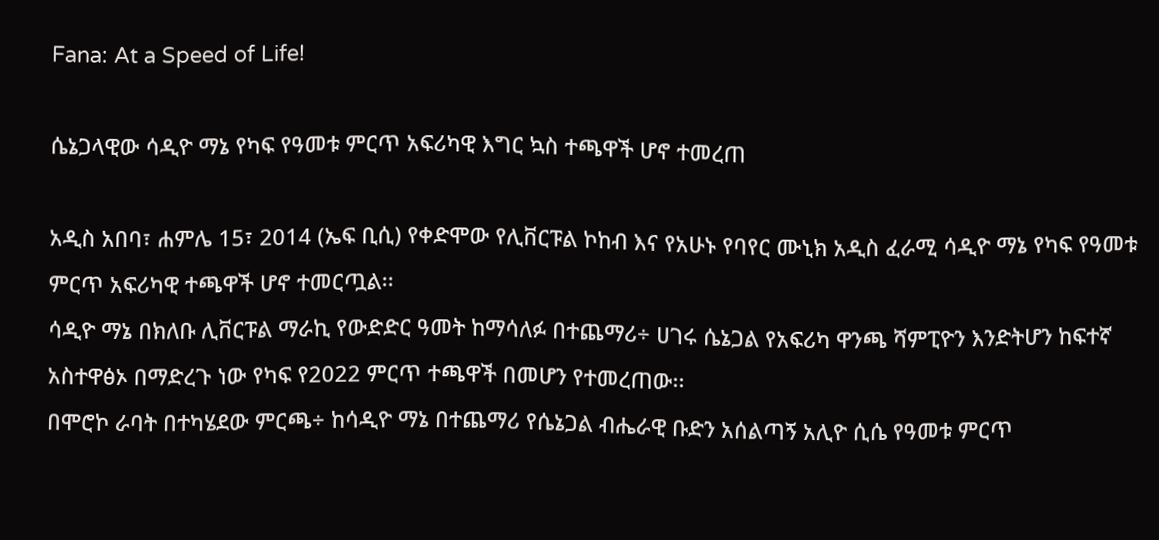Fana: At a Speed of Life!

ሴኔጋላዊው ሳዲዮ ማኔ የካፍ የዓመቱ ምርጥ አፍሪካዊ እግር ኳስ ተጫዋች ሆኖ ተመረጠ

አዲስ አበባ፣ ሐምሌ 15፣ 2014 (ኤፍ ቢሲ) የቀድሞው የሊቨርፑል ኮከብ እና የአሁኑ የባየር ሙኒክ አዲስ ፈራሚ ሳዲዮ ማኔ የካፍ የዓመቱ ምርጥ አፍሪካዊ ተጫዋች ሆኖ ተመርጧል፡፡
ሳዲዮ ማኔ በክለቡ ሊቨርፑል ማራኪ የውድድር ዓመት ከማሳለፉ በተጨማሪ÷ ሀገሩ ሴኔጋል የአፍሪካ ዋንጫ ሻምፒዮን እንድትሆን ከፍተኛ አስተዋፅኦ በማድረጉ ነው የካፍ የ2022 ምርጥ ተጫዋች በመሆን የተመረጠው፡፡
በሞሮኮ ራባት በተካሄደው ምርጫ÷ ከሳዲዮ ማኔ በተጨማሪ የሴኔጋል ብሔራዊ ቡድን አሰልጣኝ አሊዮ ሲሴ የዓመቱ ምርጥ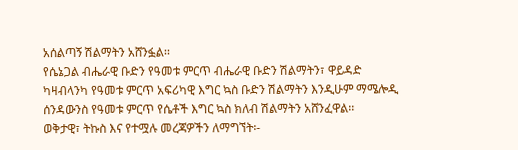አሰልጣኝ ሽልማትን አሸንፏል፡፡
የሴኔጋል ብሔራዊ ቡድን የዓመቱ ምርጥ ብሔራዊ ቡድን ሽልማትን፣ ዋይዳድ ካዛብላንካ የዓመቱ ምርጥ አፍሪካዊ እግር ኳስ ቡድን ሽልማትን እንዲሁም ማሜሎዲ ሰንዳውንስ የዓመቱ ምርጥ የሴቶች እግር ኳስ ክለብ ሽልማትን አሸንፈዋል፡፡
ወቅታዊ፣ ትኩስ እና የተሟሉ መረጃዎችን ለማግኘት፡-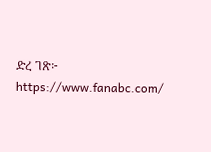ድረ ገጽ፦ https://www.fanabc.com/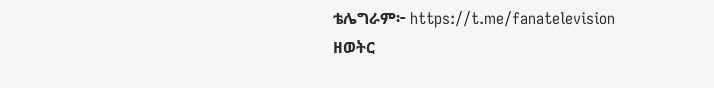ቴሌግራም፦ https://t.me/fanatelevision
ዘወትር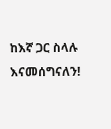ከእኛ ጋር ስላሉ እናመሰግናለን!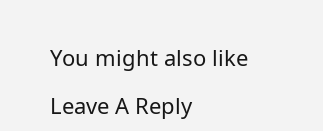You might also like

Leave A Reply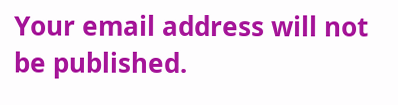Your email address will not be published.